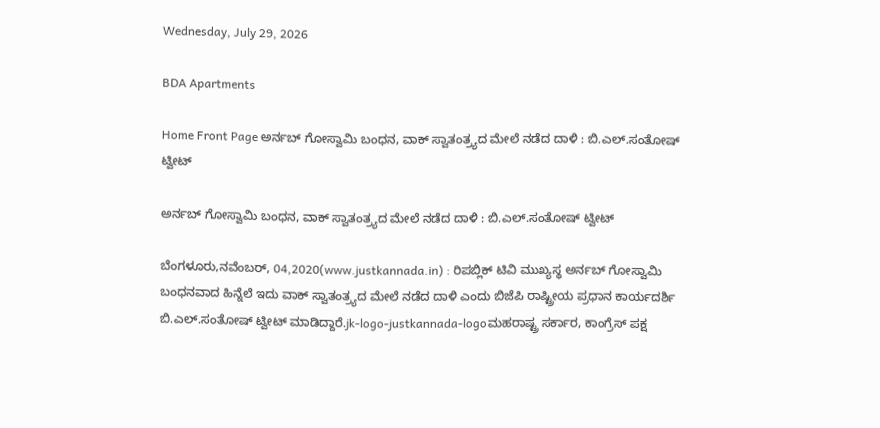Wednesday, July 29, 2026

BDA Apartments

Home Front Page ಅರ್ನಬ್ ಗೋಸ್ವಾಮಿ ಬಂಧನ, ವಾಕ್ ಸ್ವಾತಂತ್ರ್ಯದ ಮೇಲೆ ನಡೆದ ದಾಳಿ : ಬಿ.ಎಲ್.ಸಂತೋಷ್ ಟ್ವೀಟ್

ಅರ್ನಬ್ ಗೋಸ್ವಾಮಿ ಬಂಧನ, ವಾಕ್ ಸ್ವಾತಂತ್ರ್ಯದ ಮೇಲೆ ನಡೆದ ದಾಳಿ : ಬಿ.ಎಲ್.ಸಂತೋಷ್ ಟ್ವೀಟ್

ಬೆಂಗಳೂರು,ನವೆಂಬರ್, 04,2020(www.justkannada.in) : ರಿಪಬ್ಲಿಕ್ ಟಿವಿ ಮುಖ್ಯಸ್ಥ ಅರ್ನಬ್ ಗೋಸ್ವಾಮಿ ಬಂಧನವಾದ ಹಿನ್ನೆಲೆ ಇದು ವಾಕ್ ಸ್ವಾತಂತ್ರ್ಯದ ಮೇಲೆ ನಡೆದ ದಾಳಿ ಎಂದು ಬಿಜೆಪಿ ರಾಷ್ಟ್ರೀಯ ಪ್ರಧಾನ ಕಾರ್ಯದರ್ಶಿ ಬಿ.ಎಲ್.ಸಂತೋಷ್ ಟ್ವೀಟ್ ಮಾಡಿದ್ದಾರೆ.jk-logo-justkannada-logoಮಹರಾಷ್ಟ್ರ ಸರ್ಕಾರ, ಕಾಂಗ್ರೆಸ್ ಪಕ್ಷ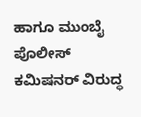ಹಾಗೂ ಮುಂಬೈ ಪೊಲೀಸ್ ಕಮಿಷನರ್ ವಿರುದ್ಧ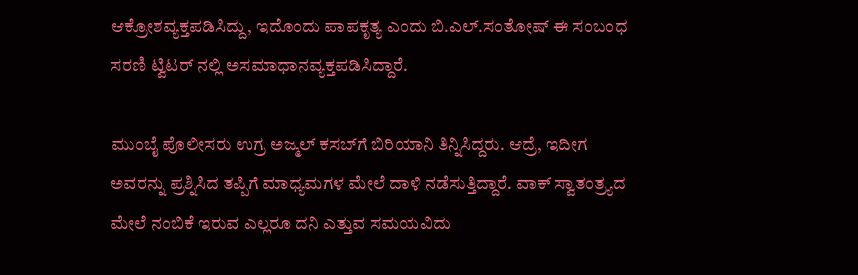ಆಕ್ರೋಶವ್ಯಕ್ತಪಡಿಸಿದ್ದು, ಇದೊಂದು ಪಾಪಕೃತ್ಯ ಎಂದು ಬಿ.ಎಲ್.ಸಂತೋಷ್ ಈ ಸಂಬಂಧ ಸರಣಿ ಟ್ವಿಟರ್ ನಲ್ಲಿ ಅಸಮಾಧಾನವ್ಯಕ್ತಪಡಿಸಿದ್ದಾರೆ.

ಮುಂಬೈ ಪೊಲೀಸರು ಉಗ್ರ ಅಜ್ಮಲ್ ಕಸಬ್‌ಗೆ ಬಿರಿಯಾನಿ ತಿನ್ನಿಸಿದ್ದರು. ಆದ್ರೆ, ಇದೀಗ ಅವರನ್ನು ಪ್ರಶ್ನಿಸಿದ ತಪ್ಪಿಗೆ ಮಾಧ್ಯಮಗಳ ಮೇಲೆ ದಾಳಿ ನಡೆಸುತ್ತಿದ್ದಾರೆ. ವಾಕ್‌ ಸ್ವಾತಂತ್ರ್ಯದ ಮೇಲೆ ನಂಬಿಕೆ ಇರುವ ಎಲ್ಲರೂ ದನಿ ಎತ್ತುವ ಸಮಯವಿದು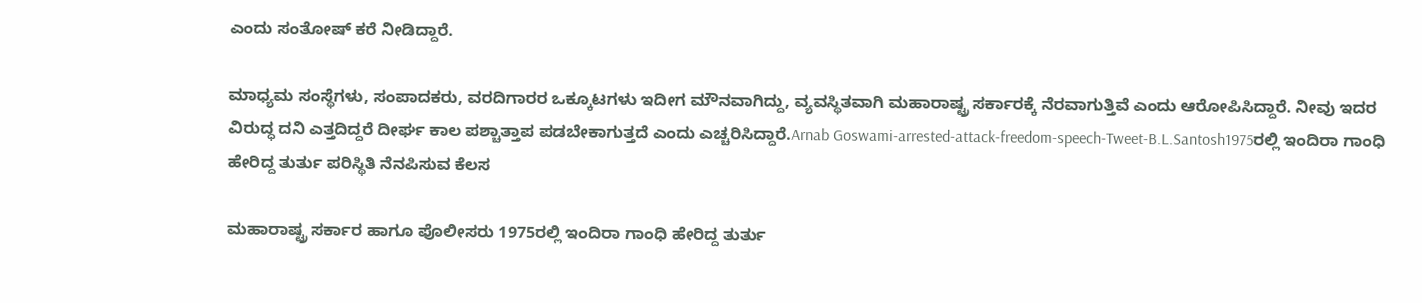ಎಂದು ಸಂತೋಷ್‌ ಕರೆ ನೀಡಿದ್ದಾರೆ.

ಮಾಧ್ಯಮ ಸಂಸ್ಥೆಗಳು, ಸಂಪಾದಕರು, ವರದಿಗಾರರ ಒಕ್ಕೂಟಗಳು ಇದೀಗ ಮೌನವಾಗಿದ್ದು, ವ್ಯವಸ್ಥಿತವಾಗಿ ಮಹಾರಾಷ್ಟ್ರ ಸರ್ಕಾರಕ್ಕೆ ನೆರವಾಗುತ್ತಿವೆ ಎಂದು ಆರೋಪಿಸಿದ್ದಾರೆ. ನೀವು ಇದರ ವಿರುದ್ಧ ದನಿ ಎತ್ತದಿದ್ದರೆ ದೀರ್ಘ ಕಾಲ ಪಶ್ಚಾತ್ತಾಪ ಪಡಬೇಕಾಗುತ್ತದೆ ಎಂದು ಎಚ್ಚರಿಸಿದ್ದಾರೆ.Arnab Goswami-arrested-attack-freedom-speech-Tweet-B.L.Santosh1975ರಲ್ಲಿ ಇಂದಿರಾ ಗಾಂಧಿ ಹೇರಿದ್ದ ತುರ್ತು ಪರಿಸ್ಥಿತಿ ನೆನಪಿಸುವ ಕೆಲಸ

ಮಹಾರಾಷ್ಟ್ರ ಸರ್ಕಾರ ಹಾಗೂ ಪೊಲೀಸರು 1975ರಲ್ಲಿ ಇಂದಿರಾ ಗಾಂಧಿ ಹೇರಿದ್ದ ತುರ್ತು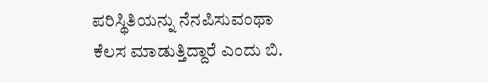ಪರಿಸ್ಥಿತಿಯನ್ನು ನೆನಪಿಸುವಂಥಾ ಕೆಲಸ ಮಾಡುತ್ತಿದ್ದಾರೆ ಎಂದು ಬಿ.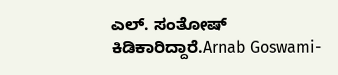ಎಲ್. ಸಂತೋಷ್ ಕಿಡಿಕಾರಿದ್ದಾರೆ.Arnab Goswami-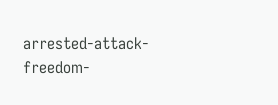arrested-attack-freedom-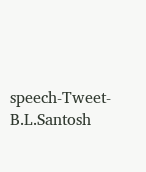speech-Tweet-B.L.Santosh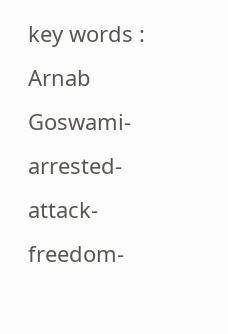key words : Arnab Goswami-arrested-attack-freedom-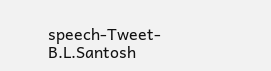speech-Tweet-B.L.Santosh